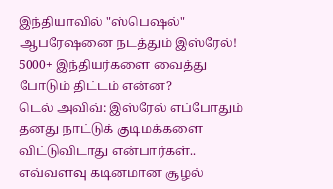இந்தியாவில் "ஸ்பெஷல்" ஆபரேஷனை நடத்தும் இஸ்ரேல்! 5000+ இந்தியர்களை வைத்து போடும் திட்டம் என்ன?
டெல் அவிவ்: இஸ்ரேல் எப்போதும் தனது நாட்டுக் குடிமக்களை விட்டுவிடாது என்பார்கள்.. எவ்வளவு கடினமான சூழல்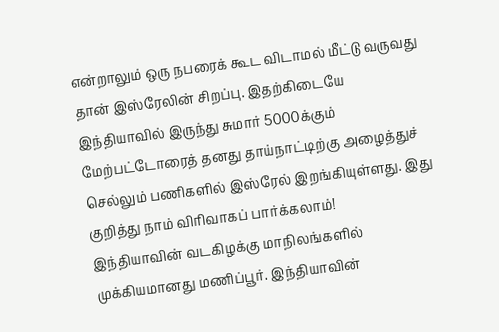என்றாலும் ஒரு நபரைக் கூட விடாமல் மீட்டு வருவது தான் இஸ்ரேலின் சிறப்பு. இதற்கிடையே இந்தியாவில் இருந்து சுமார் 5000க்கும் மேற்பட்டோரைத் தனது தாய்நாட்டிற்கு அழைத்துச் செல்லும் பணிகளில் இஸ்ரேல் இறங்கியுள்ளது. இது குறித்து நாம் விரிவாகப் பார்க்கலாம்!
இந்தியாவின் வடகிழக்கு மாநிலங்களில் முக்கியமானது மணிப்பூர். இந்தியாவின்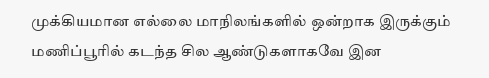முக்கியமான எல்லை மாநிலங்களில் ஒன்றாக இருக்கும் மணிப்பூரில் கடந்த சில ஆண்டுகளாகவே இன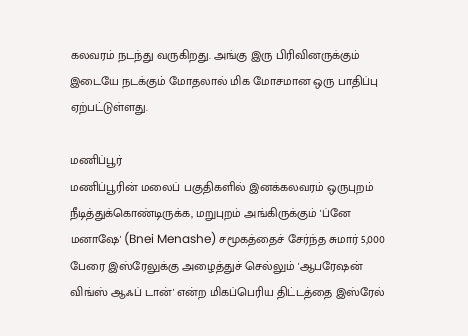கலவரம் நடந்து வருகிறது. அங்கு இரு பிரிவினருக்கும் இடையே நடக்கும் மோதலால் மிக மோசமான ஒரு பாதிப்பு ஏற்பட்டுள்ளது.

மணிப்பூர்
மணிப்பூரின் மலைப் பகுதிகளில் இனக்கலவரம் ஒருபுறம் நீடித்துக்கொண்டிருக்க, மறுபுறம் அங்கிருக்கும் 'ப்னே மனாஷே' (Bnei Menashe) சமூகத்தைச் சேர்ந்த சுமார் 5,000 பேரை இஸ்ரேலுக்கு அழைத்துச் செல்லும் 'ஆபரேஷன் விங்ஸ் ஆஃப் டான்' என்ற மிகப்பெரிய திட்டத்தை இஸ்ரேல்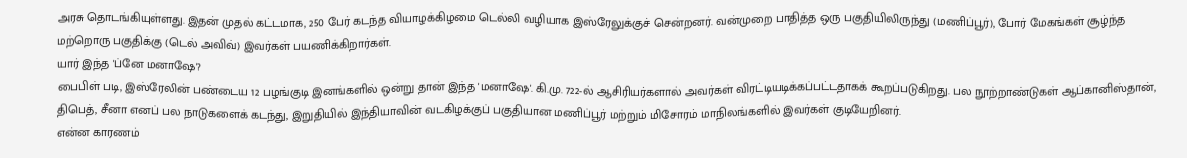அரசு தொடங்கியுள்ளது. இதன் முதல் கட்டமாக, 250 பேர் கடந்த வியாழக்கிழமை டெல்லி வழியாக இஸ்ரேலுக்குச் சென்றனர். வன்முறை பாதித்த ஒரு பகுதியிலிருந்து (மணிப்பூர்), போர் மேகங்கள் சூழ்ந்த மற்றொரு பகுதிக்கு (டெல் அவிவ்) இவர்கள் பயணிக்கிறார்கள்.
யார் இந்த 'ப்னே மனாஷே'?
பைபிள் படி, இஸ்ரேலின் பண்டைய 12 பழங்குடி இனங்களில் ஒன்று தான் இந்த 'மனாஷே'. கி.மு. 722-ல் ஆசிரியர்களால் அவர்கள் விரட்டியடிக்கப்பட்டதாகக் கூறப்படுகிறது. பல நூற்றாண்டுகள் ஆப்கானிஸ்தான், திபெத், சீனா எனப் பல நாடுகளைக் கடந்து, இறுதியில் இந்தியாவின் வடகிழக்குப் பகுதியான மணிப்பூர் மற்றும் மிசோரம் மாநிலங்களில் இவர்கள் குடியேறினர்.
என்ன காரணம்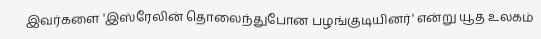இவர்களை 'இஸ்ரேலின் தொலைந்துபோன பழங்குடியினர்' என்று யூத உலகம்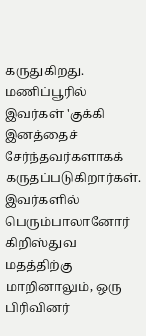கருதுகிறது. மணிப்பூரில் இவர்கள் 'குக்கி இனத்தைச் சேர்ந்தவர்களாகக் கருதப்படுகிறார்கள். இவர்களில் பெரும்பாலானோர் கிறிஸ்துவ மதத்திற்கு மாறினாலும், ஒரு பிரிவினர்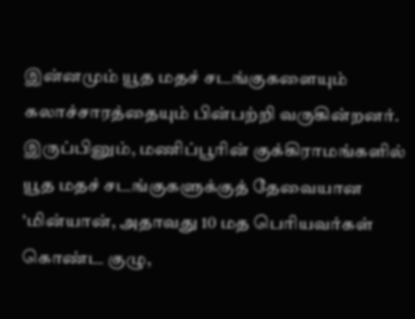இன்னமும் யூத மதச் சடங்குகளையும் கலாச்சாரத்தையும் பின்பற்றி வருகின்றனர். இருப்பினும், மணிப்பூரின் குக்கிராமங்களில் யூத மதச் சடங்குகளுக்குத் தேவையான 'மின்யான், அதாவது 10 மத பெரியவர்கள் கொண்ட குழு,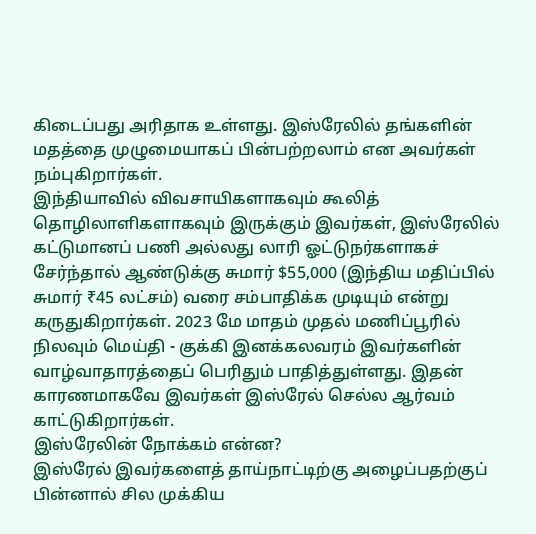கிடைப்பது அரிதாக உள்ளது. இஸ்ரேலில் தங்களின் மதத்தை முழுமையாகப் பின்பற்றலாம் என அவர்கள் நம்புகிறார்கள்.
இந்தியாவில் விவசாயிகளாகவும் கூலித் தொழிலாளிகளாகவும் இருக்கும் இவர்கள், இஸ்ரேலில் கட்டுமானப் பணி அல்லது லாரி ஓட்டுநர்களாகச் சேர்ந்தால் ஆண்டுக்கு சுமார் $55,000 (இந்திய மதிப்பில் சுமார் ₹45 லட்சம்) வரை சம்பாதிக்க முடியும் என்று கருதுகிறார்கள். 2023 மே மாதம் முதல் மணிப்பூரில் நிலவும் மெய்தி - குக்கி இனக்கலவரம் இவர்களின் வாழ்வாதாரத்தைப் பெரிதும் பாதித்துள்ளது. இதன் காரணமாகவே இவர்கள் இஸ்ரேல் செல்ல ஆர்வம் காட்டுகிறார்கள்.
இஸ்ரேலின் நோக்கம் என்ன?
இஸ்ரேல் இவர்களைத் தாய்நாட்டிற்கு அழைப்பதற்குப் பின்னால் சில முக்கிய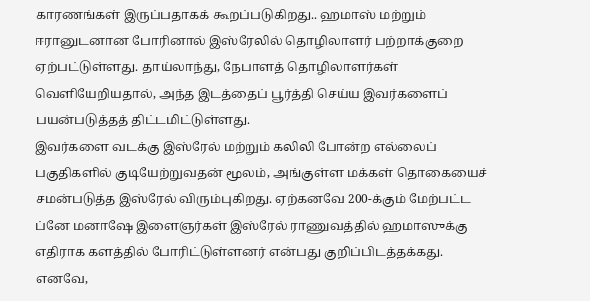காரணங்கள் இருப்பதாகக் கூறப்படுகிறது.. ஹமாஸ் மற்றும் ஈரானுடனான போரினால் இஸ்ரேலில் தொழிலாளர் பற்றாக்குறை ஏற்பட்டுள்ளது. தாய்லாந்து, நேபாளத் தொழிலாளர்கள் வெளியேறியதால், அந்த இடத்தைப் பூர்த்தி செய்ய இவர்களைப் பயன்படுத்தத் திட்டமிட்டுள்ளது.
இவர்களை வடக்கு இஸ்ரேல் மற்றும் கலிலி போன்ற எல்லைப் பகுதிகளில் குடியேற்றுவதன் மூலம், அங்குள்ள மக்கள் தொகையைச் சமன்படுத்த இஸ்ரேல் விரும்புகிறது. ஏற்கனவே 200-க்கும் மேற்பட்ட ப்னே மனாஷே இளைஞர்கள் இஸ்ரேல் ராணுவத்தில் ஹமாஸுக்கு எதிராக களத்தில் போரிட்டுள்ளனர் என்பது குறிப்பிடத்தக்கது. எனவே,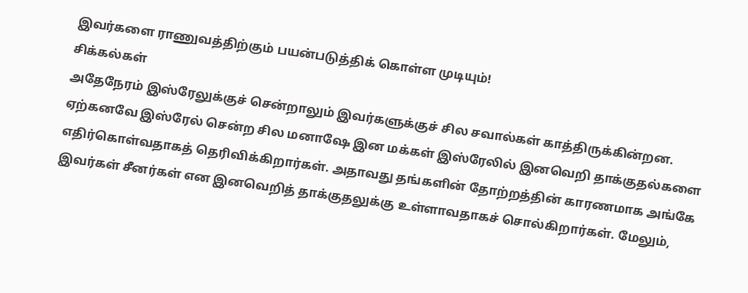இவர்களை ராணுவத்திற்கும் பயன்படுத்திக் கொள்ள முடியும்!
சிக்கல்கள்
அதேநேரம் இஸ்ரேலுக்குச் சென்றாலும் இவர்களுக்குச் சில சவால்கள் காத்திருக்கின்றன. ஏற்கனவே இஸ்ரேல் சென்ற சில மனாஷே இன மக்கள் இஸ்ரேலில் இனவெறி தாக்குதல்களை எதிர்கொள்வதாகத் தெரிவிக்கிறார்கள். அதாவது தங்களின் தோற்றத்தின் காரணமாக அங்கே இவர்கள் சீனர்கள் என இனவெறித் தாக்குதலுக்கு உள்ளாவதாகச் சொல்கிறார்கள். மேலும்,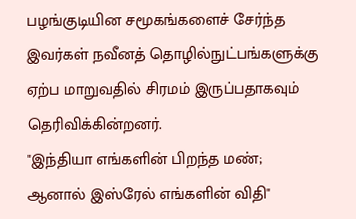பழங்குடியின சமூகங்களைச் சேர்ந்த இவர்கள் நவீனத் தொழில்நுட்பங்களுக்கு ஏற்ப மாறுவதில் சிரமம் இருப்பதாகவும் தெரிவிக்கின்றனர்.
"இந்தியா எங்களின் பிறந்த மண்; ஆனால் இஸ்ரேல் எங்களின் விதி"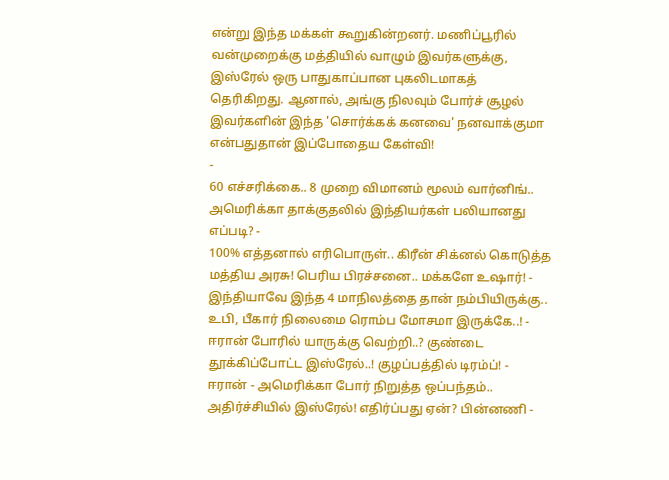என்று இந்த மக்கள் கூறுகின்றனர். மணிப்பூரில் வன்முறைக்கு மத்தியில் வாழும் இவர்களுக்கு, இஸ்ரேல் ஒரு பாதுகாப்பான புகலிடமாகத் தெரிகிறது. ஆனால், அங்கு நிலவும் போர்ச் சூழல் இவர்களின் இந்த 'சொர்க்கக் கனவை' நனவாக்குமா என்பதுதான் இப்போதைய கேள்வி!
-
60 எச்சரிக்கை.. 8 முறை விமானம் மூலம் வார்னிங்.. அமெரிக்கா தாக்குதலில் இந்தியர்கள் பலியானது எப்படி? -
100% எத்தனால் எரிபொருள்.. கிரீன் சிக்னல் கொடுத்த மத்திய அரசு! பெரிய பிரச்சனை.. மக்களே உஷார்! -
இந்தியாவே இந்த 4 மாநிலத்தை தான் நம்பியிருக்கு.. உபி, பீகார் நிலைமை ரொம்ப மோசமா இருக்கே..! -
ஈரான் போரில் யாருக்கு வெற்றி..? குண்டை தூக்கிப்போட்ட இஸ்ரேல்..! குழப்பத்தில் டிரம்ப்! -
ஈரான் - அமெரிக்கா போர் நிறுத்த ஒப்பந்தம்.. அதிர்ச்சியில் இஸ்ரேல்! எதிர்ப்பது ஏன்? பின்னணி -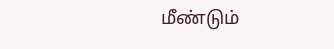மீண்டும்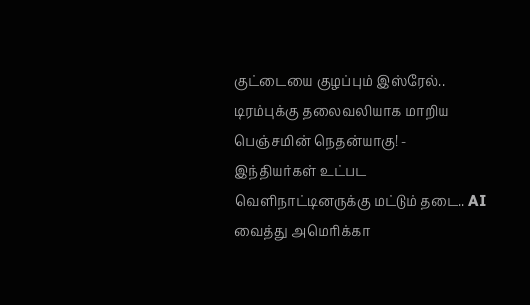குட்டையை குழப்பும் இஸ்ரேல்.. டிரம்புக்கு தலைவலியாக மாறிய பெஞ்சமின் நெதன்யாகு! -
இந்தியர்கள் உட்பட வெளிநாட்டினருக்கு மட்டும் தடை.. AI வைத்து அமெரிக்கா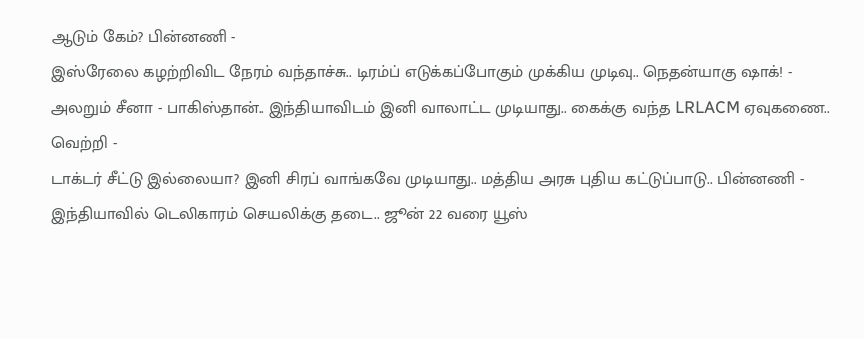ஆடும் கேம்? பின்னணி -
இஸ்ரேலை கழற்றிவிட நேரம் வந்தாச்சு.. டிரம்ப் எடுக்கப்போகும் முக்கிய முடிவு.. நெதன்யாகு ஷாக்! -
அலறும் சீனா - பாகிஸ்தான்.. இந்தியாவிடம் இனி வாலாட்ட முடியாது.. கைக்கு வந்த LRLACM ஏவுகணை.. வெற்றி -
டாக்டர் சீட்டு இல்லையா? இனி சிரப் வாங்கவே முடியாது.. மத்திய அரசு புதிய கட்டுப்பாடு.. பின்னணி -
இந்தியாவில் டெலிகாரம் செயலிக்கு தடை.. ஜூன் 22 வரை யூஸ்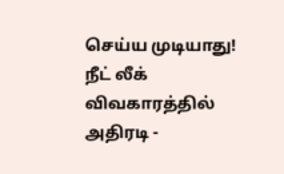செய்ய முடியாது! நீட் லீக் விவகாரத்தில் அதிரடி -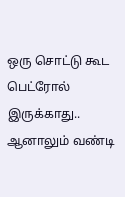ஒரு சொட்டு கூட பெட்ரோல் இருக்காது.. ஆனாலும் வண்டி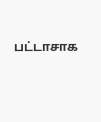பட்டாசாக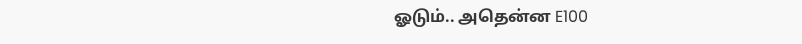ஓடும்.. அதென்ன E100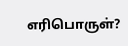எரிபொருள்?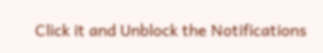Click it and Unblock the Notifications